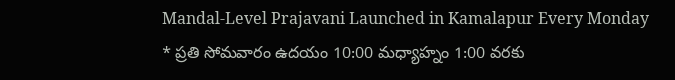Mandal-Level Prajavani Launched in Kamalapur Every Monday
* ప్రతి సోమవారం ఉదయం 10:00 మధ్యాహ్నం 1:00 వరకు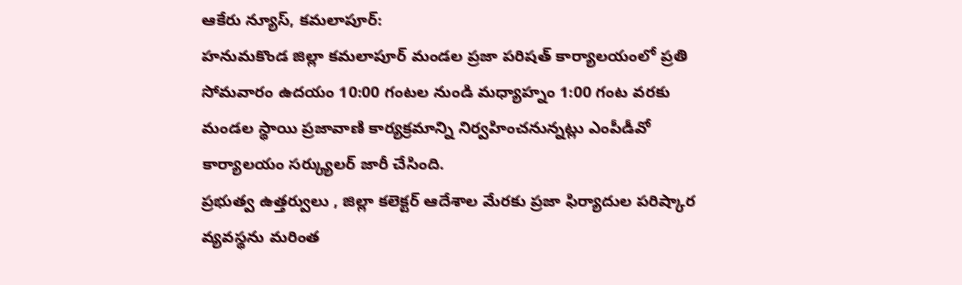ఆకేరు న్యూస్, కమలాపూర్:
హనుమకొండ జిల్లా కమలాపూర్ మండల ప్రజా పరిషత్ కార్యాలయంలో ప్రతి సోమవారం ఉదయం 10:00 గంటల నుండి మధ్యాహ్నం 1:00 గంట వరకు మండల స్థాయి ప్రజావాణి కార్యక్రమాన్ని నిర్వహించనున్నట్లు ఎంపీడీవో కార్యాలయం సర్క్యులర్ జారీ చేసింది.
ప్రభుత్వ ఉత్తర్వులు , జిల్లా కలెక్టర్ ఆదేశాల మేరకు ప్రజా ఫిర్యాదుల పరిష్కార వ్యవస్థను మరింత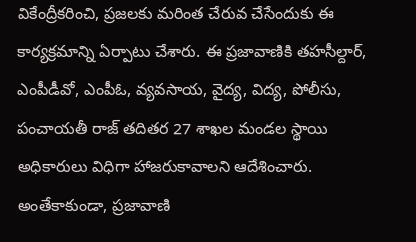వికేంద్రీకరించి, ప్రజలకు మరింత చేరువ చేసేందుకు ఈ కార్యక్రమాన్ని ఏర్పాటు చేశారు. ఈ ప్రజావాణికి తహసీల్దార్, ఎంపీడీవో, ఎంపీఓ, వ్యవసాయ, వైద్య, విద్య, పోలీసు, పంచాయతీ రాజ్ తదితర 27 శాఖల మండల స్థాయి అధికారులు విధిగా హాజరుకావాలని ఆదేశించారు.
అంతేకాకుండా, ప్రజావాణి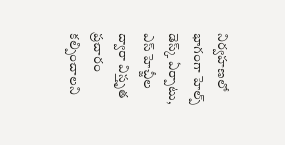నిర్వహణలో భాగంగా హెల్ప్ డెస్క్ ఏర్పాటు, ఎస్ హెచ్జీల ద్వారా విస్తృత ప్రచారం కల్పించాలని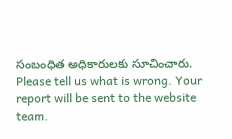సంబంధిత అధికారులకు సూచించారు.
Please tell us what is wrong. Your report will be sent to the website team.